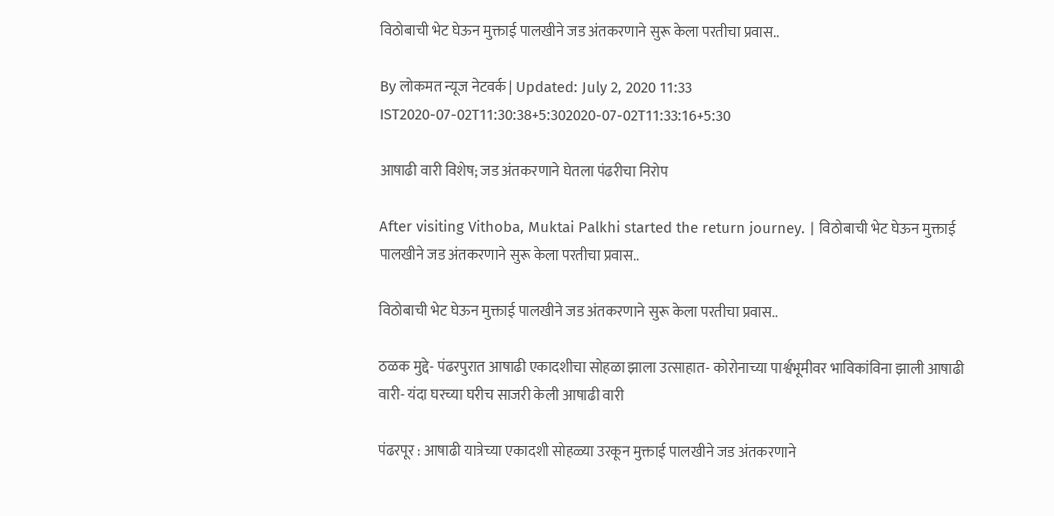विठोबाची भेट घेऊन मुक्ताई पालखीने जड अंतकरणाने सुरू केला परतीचा प्रवास..

By लोकमत न्यूज नेटवर्क | Updated: July 2, 2020 11:33 IST2020-07-02T11:30:38+5:302020-07-02T11:33:16+5:30

आषाढी वारी विशेष; जड अंतकरणाने घेतला पंढरीचा निरोप

After visiting Vithoba, Muktai Palkhi started the return journey. | विठोबाची भेट घेऊन मुक्ताई पालखीने जड अंतकरणाने सुरू केला परतीचा प्रवास..

विठोबाची भेट घेऊन मुक्ताई पालखीने जड अंतकरणाने सुरू केला परतीचा प्रवास..

ठळक मुद्दे- पंढरपुरात आषाढी एकादशीचा सोहळा झाला उत्साहात- कोरोनाच्या पार्श्वभूमीवर भाविकांविना झाली आषाढी वारी- यंदा घरच्या घरीच साजरी केली आषाढी वारी

पंढरपूर : आषाढी यात्रेच्या एकादशी सोहळ्या उरकून मुक्ताई पालखीने जड अंतकरणाने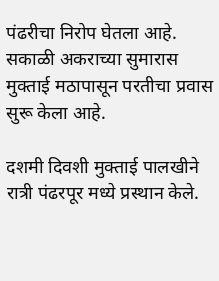पंढरीचा निरोप घेतला आहे. सकाळी अकराच्या सुमारास मुक्ताई मठापासून परतीचा प्रवास सुरू केला आहे.

दशमी दिवशी मुक्ताई पालखीने रात्री पंढरपूर मध्ये प्रस्थान केले.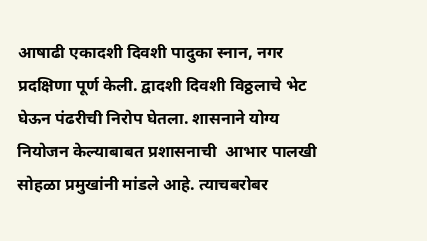आषाढी एकादशी दिवशी पादुका स्नान, नगर प्रदक्षिणा पूर्ण केली. द्वादशी दिवशी विठ्ठलाचे भेट घेऊन पंढरीची निरोप घेतला. शासनाने योग्य नियोजन केल्याबाबत प्रशासनाची  आभार पालखी सोहळा प्रमुखांनी मांडले आहे. त्याचबरोबर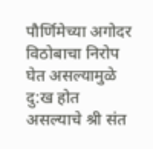पौर्णिमेच्या अगोदर विठोबाचा निरोप घेत असल्यामुळे दु:ख होत असल्याचे श्री संत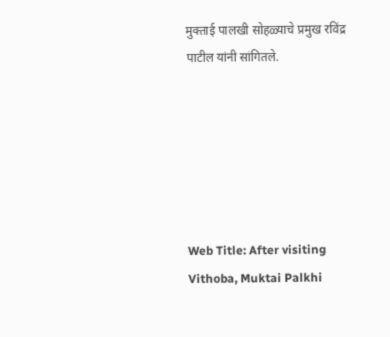मुक्ताई पालखी सोहळ्याचे प्रमुख रविंद्र पाटील यांनी सांगितले.






Web Title: After visiting Vithoba, Muktai Palkhi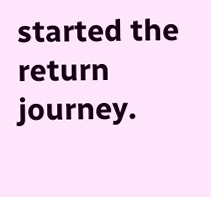started the return journey.